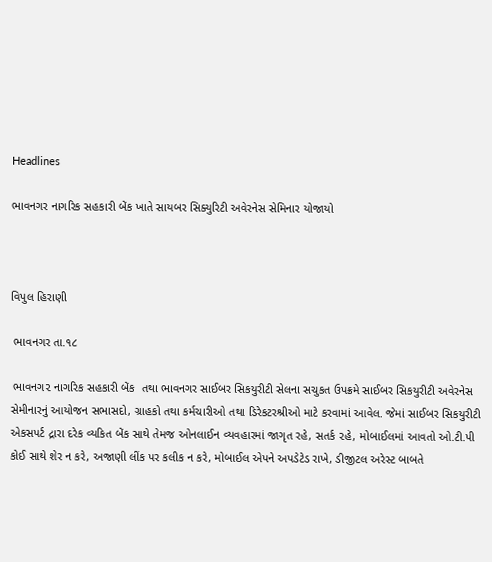Headlines

ભાવનગર નાગરિક સહકારી બેંક ખાતે સાયબર સિક્યુરિટી અવેરનેસ સેમિનાર યોજાયો



વિપુલ હિરાણી

 ભાવનગર તા.૧૮

 ભાવનગ૨ નાગરિક સહકારી બેંક  તથા ભાવનગર સાઈબર સિકયુરીટી સેલના સચુકત ઉપક્રમે સાઈબર સિકયુરીટી અવેરનેસ સેમીનારનું આયોજન સભાસદો, ગ્રાહકો તથા કર્મચારીઓ તથા ડિરેકટરશ્રીઓ માટે કરવામાં આવેલ. જેમાં સાઈબર સિકયુરીટી એકસપર્ટ દ્રારા દરેક વ્યકિત બેંક સાથે તેમજ ઓનલાઈન વ્યવહારમાં જાગૃત રહે, સતર્ક ૨હે, મોબાઈલમાં આવતો ઓ.ટી.પી કોઈ સાથે શેર ન કરે, અજાણી લીંક પર કલીક ન કરે, મોબાઈલ એપને અપડેટેડ રાખે, ડીજીટલ અરેસ્ટ બાબતે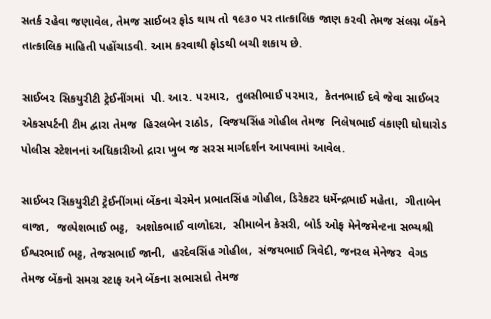સતર્ક રહેવા જણાવેલ, તેમજ સાઈબર ફોડ થાય તો ૧૯૩૦ પર તાત્કાલિક જાણ ક૨વી તેમજ સંલગ્ન બેંકને તાત્કાલિક માહિતી પહોંચાડવી. આમ કરવાથી ફોડથી બચી શકાય છે.

સાઈબ૨ સિકયુરીટી ટ્રેઈનીંગમાં  પી. આ૨. ૫૨મા૨,  તુલસીભાઈ ૫૨મા૨,  કેતનભાઈ દવે જેવા સાઈબર એકસપર્ટની ટીમ દ્વારા તેમજ  હિરલબેન રાઠોડ,  વિજયસિંહ ગોહીલ તેમજ  નિલેષભાઈ વંકાણી ઘોઘારોડ પોલીસ સ્ટેશનનાં અધિકારીઓ દ્રારા ખુબ જ સરસ માર્ગદર્શન આપવામાં આવેલ.

સાઈબર સિકયુરીટી ટ્રેઈનીંગમાં બેંકના ચેરમેન પ્રભાતસિંહ ગોહીલ, ડિરેકટર ધર્મેન્દ્રભાઈ મહેતા,  ગીતાબેન વાજા,  જલ્પેશભાઈ ભટ્ટ,  અશોકભાઈ વાળોદરા,  સીમાબેન કેસરી, બોર્ડ ઓફ મેનેજમેન્ટના સભ્યશ્રી ઈશ્વરભાઈ ભટ્ટ, તેજસભાઈ જાની,  હરદેવસિંહ ગોહીલ,  સંજયભાઈ ત્રિવેદી, જનરલ મેનેજર  વેગડ  તેમજ બેંકનો સમગ્ર સ્ટાફ અને બેંકના સભાસદો તેમજ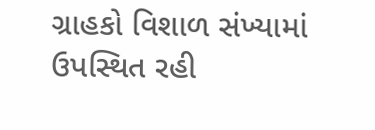ગ્રાહકો વિશાળ સંખ્યામાં ઉપસ્થિત રહી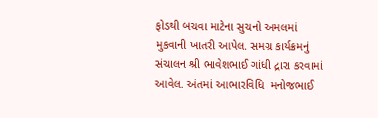ફોડથી બચવા માટેના સુચનો અમલમાં મુકવાની ખાતરી આપેલ. સમગ્ર કાર્યક્રમનું સંચાલન શ્રી ભાવેશભાઈ ગાંધી દ્રારા કરવામાં આવેલ. અંતમાં આભારવિધિ  મનોજભાઈ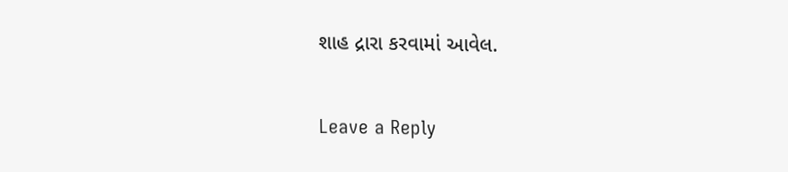શાહ દ્રારા કરવામાં આવેલ.

Leave a Reply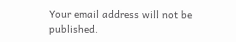Your email address will not be published.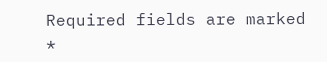Required fields are marked *